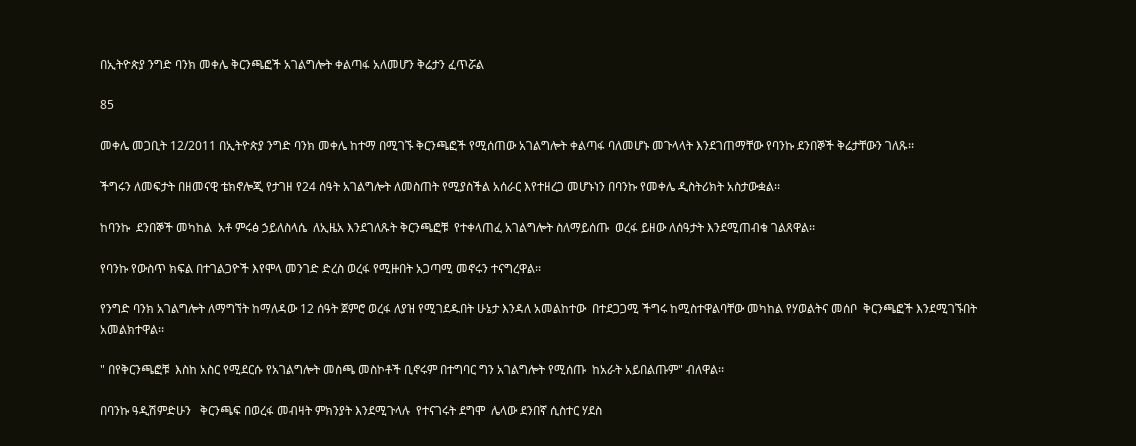በኢትዮጵያ ንግድ ባንክ መቀሌ ቅርንጫፎች አገልግሎት ቀልጣፋ አለመሆን ቅሬታን ፈጥሯል

85

መቀሌ መጋቢት 12/2011 በኢትዮጵያ ንግድ ባንክ መቀሌ ከተማ በሚገኙ ቅርንጫፎች የሚሰጠው አገልግሎት ቀልጣፋ ባለመሆኑ መጉላላት እንደገጠማቸው የባንኩ ደንበኞች ቅሬታቸውን ገለጹ፡፡

ችግሩን ለመፍታት በዘመናዊ ቴክኖሎጂ የታገዘ የ24 ሰዓት አገልግሎት ለመስጠት የሚያስችል አሰራር እየተዘረጋ መሆኑነን በባንኩ የመቀሌ ዲስትሪክት አስታውቋል፡፡

ከባንኩ  ደንበኞች መካከል  አቶ ምሩፅ ኃይለስላሴ  ለኢዜአ እንደገለጹት ቅርንጫፎቹ  የተቀላጠፈ አገልግሎት ስለማይሰጡ  ወረፋ ይዘው ለሰዓታት እንደሚጠብቁ ገልጸዋል፡፡

የባንኩ የውስጥ ክፍል በተገልጋዮች እየሞላ መንገድ ድረስ ወረፋ የሚዙበት አጋጣሚ መኖሩን ተናግረዋል፡፡

የንግድ ባንክ አገልግሎት ለማግኘት ከማለዳው 12 ሰዓት ጀምሮ ወረፋ ለያዝ የሚገደዱበት ሁኔታ እንዳለ አመልከተው  በተደጋጋሚ ችግሩ ከሚስተዋልባቸው መካከል የሃወልትና መሰቦ  ቅርንጫፎች እንደሚገኙበት አመልክተዋል፡፡

" በየቅርንጫፎቹ  እስከ አስር የሚደርሱ የአገልግሎት መስጫ መስኮቶች ቢኖሩም በተግባር ግን አገልግሎት የሚሰጡ  ከአራት አይበልጡም" ብለዋል፡፡

በባንኩ ዓዲሽምድሁን   ቅርንጫፍ በወረፋ መብዛት ምክንያት እንደሚጉላሉ  የተናገሩት ደግሞ  ሌላው ደንበኛ ሲስተር ሃደስ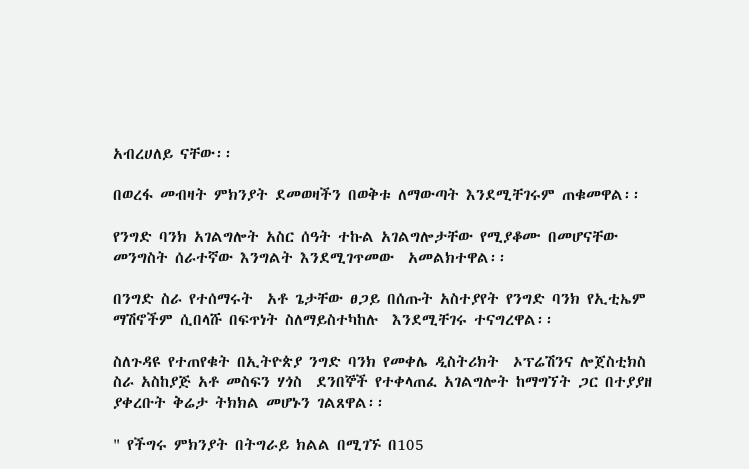አብረሀለይ ናቸው፡፡

በወረፋ መብዛት ምክንያት ደመወዛችን በወቅቱ ለማውጣት እንደሚቸገሩም ጠቁመዋል፡፡

የንግድ ባንክ አገልግሎት አስር ሰዓት ተኩል አገልግሎታቸው የሚያቆሙ በመሆናቸው መንግስት ሰራተኛው እንግልት እንደሚገጥመው  አመልክተዋል፡፡

በንግድ ስራ የተሰማሩት  አቶ ጌታቸው ፀጋይ በሰጡት አስተያየት የንግድ ባንክ የኢቲኤም  ማሽኖችም ሲበላሹ በፍጥነት ስለማይስተካከሉ  እንደሚቸገሩ ተናግረዋል፡፡

ስለጉዳዩ የተጠየቁት በኢትዮጵያ ንግድ ባንክ የመቀሌ ዲስትሪክት  ኦፕሬሽንና ሎጀስቲክስ ስራ አስከያጅ አቶ መስፍን ሃጎስ  ደንበኞች የተቀላጠፈ አገልግሎት ከማግኘት ጋር በተያያዘ ያቀረቡት ቅሬታ ትክክል መሆኑን ገልጸዋል፡፡

" የችግሩ ምክንያት በትግራይ ክልል በሚገኙ በ105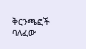ቅርንጫፎች ባለፈው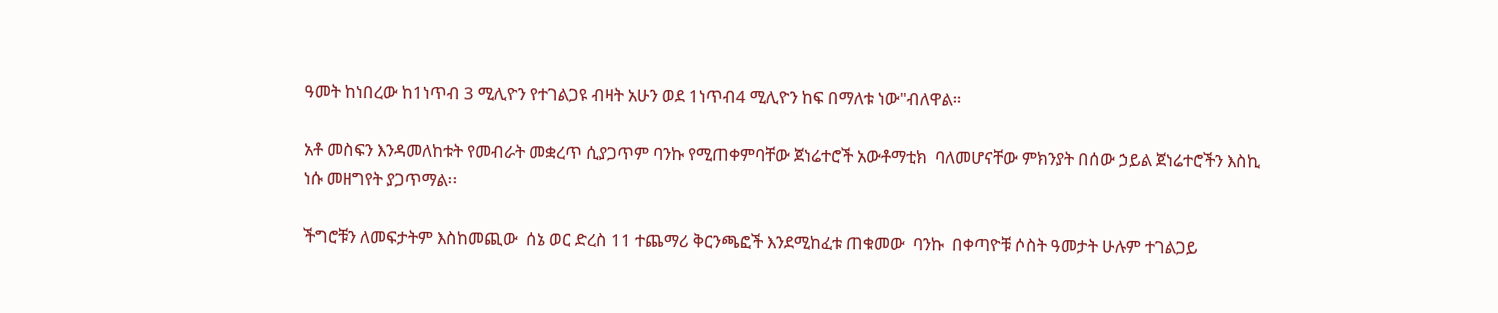ዓመት ከነበረው ከ1ነጥብ 3 ሚሊዮን የተገልጋዩ ብዛት አሁን ወደ 1ነጥብ4 ሚሊዮን ከፍ በማለቱ ነው"ብለዋል።

አቶ መስፍን እንዳመለከቱት የመብራት መቋረጥ ሲያጋጥም ባንኩ የሚጠቀምባቸው ጀነሬተሮች አውቶማቲክ  ባለመሆናቸው ምክንያት በሰው ኃይል ጀነሬተሮችን እስኪ ነሱ መዘግየት ያጋጥማል፡፡

ችግሮቹን ለመፍታትም እስከመጪው  ሰኔ ወር ድረስ 11 ተጨማሪ ቅርንጫፎች እንደሚከፈቱ ጠቁመው  ባንኩ  በቀጣዮቹ ሶስት ዓመታት ሁሉም ተገልጋይ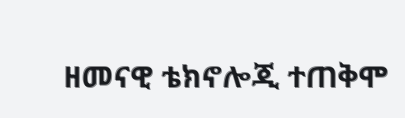ዘመናዊ ቴክኖሎጂ ተጠቅሞ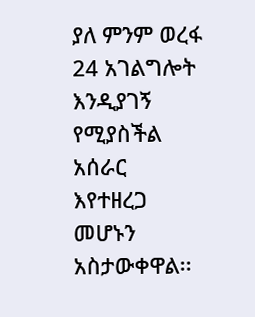ያለ ምንም ወረፋ 24 አገልግሎት እንዲያገኝ የሚያስችል አሰራር እየተዘረጋ መሆኑን አስታውቀዋል፡፡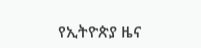የኢትዮጵያ ዜና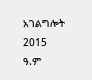አገልግሎት
2015
ዓ.ም